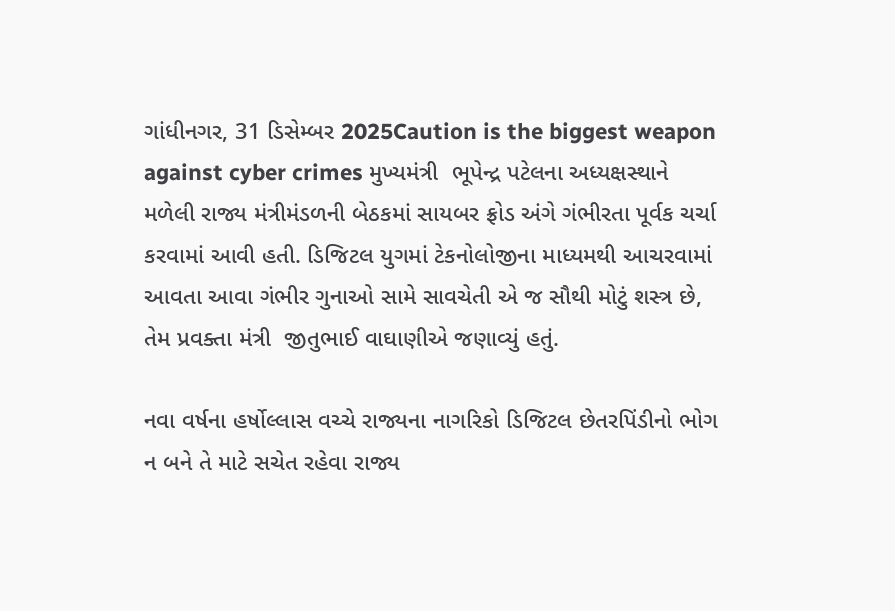ગાંધીનગર, 31 ડિસેમ્બર 2025Caution is the biggest weapon against cyber crimes મુખ્યમંત્રી  ભૂપેન્દ્ર પટેલના અધ્યક્ષસ્થાને મળેલી રાજ્ય મંત્રીમંડળની બેઠકમાં સાયબર ફ્રોડ અંગે ગંભીરતા પૂર્વક ચર્ચા કરવામાં આવી હતી. ડિજિટલ યુગમાં ટેકનોલોજીના માધ્યમથી આચરવામાં આવતા આવા ગંભીર ગુનાઓ સામે સાવચેતી એ જ સૌથી મોટું શસ્ત્ર છે, તેમ પ્રવક્તા મંત્રી  જીતુભાઈ વાઘાણીએ જણાવ્યું હતું.

નવા વર્ષના હર્ષોલ્લાસ વચ્ચે રાજ્યના નાગરિકો ડિજિટલ છેતરપિંડીનો ભોગ ન બને તે માટે સચેત રહેવા રાજ્ય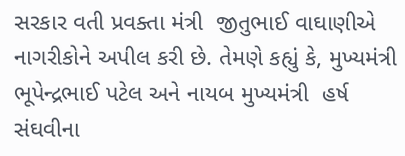સરકાર વતી પ્રવક્તા મંત્રી  જીતુભાઈ વાઘાણીએ નાગરીકોને અપીલ કરી છે. તેમણે કહ્યું કે, મુખ્યમંત્રી  ભૂપેન્દ્રભાઈ પટેલ અને નાયબ મુખ્યમંત્રી  હર્ષ સંઘવીના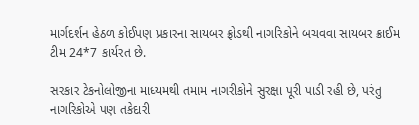માર્ગદર્શન હેઠળ કોઈપણ પ્રકારના સાયબર ફ્રોડથી નાગરિકોને બચવવા સાયબર ક્રાઈમ ટીમ 24*7 કાર્યરત છે.

સરકાર ટેકનોલોજીના માધ્યમથી તમામ નાગરીકોને સુરક્ષા પૂરી પાડી રહી છે, પરંતુ નાગરિકોએ પણ તકેદારી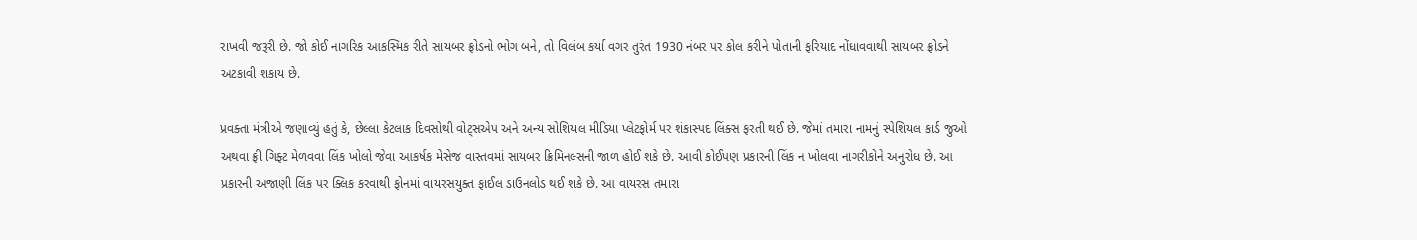રાખવી જરૂરી છે. જો કોઈ નાગરિક આકસ્મિક રીતે સાયબર ફ્રોડનો ભોગ બને, તો વિલંબ કર્યા વગર તુરંત 1930 નંબર પર કોલ કરીને પોતાની ફરિયાદ નોંધાવવાથી સાયબર ફ્રોડને અટકાવી શકાય છે.

પ્રવક્તા મંત્રીએ જણાવ્યું હતું કે, છેલ્લા કેટલાક દિવસોથી વોટ્સએપ અને અન્ય સોશિયલ મીડિયા પ્લેટફોર્મ પર શંકાસ્પદ લિંક્સ ફરતી થઈ છે. જેમાં તમારા નામનું સ્પેશિયલ કાર્ડ જુઓ અથવા ફ્રી ગિફ્ટ મેળવવા લિંક ખોલો જેવા આકર્ષક મેસેજ વાસ્તવમાં સાયબર ક્રિમિનલ્સની જાળ હોઈ શકે છે. આવી કોઈપણ પ્રકારની લિંક ન ખોલવા નાગરીકોને અનુરોધ છે. આ પ્રકારની અજાણી લિંક પર ક્લિક કરવાથી ફોનમાં વાયરસયુક્ત ફાઈલ ડાઉનલોડ થઈ શકે છે. આ વાયરસ તમારા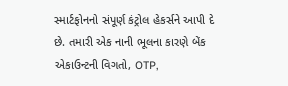સ્માર્ટફોનનો સંપૂર્ણ કંટ્રોલ હેકર્સને આપી દે છે. તમારી એક નાની ભૂલના કારણે બેંક એકાઉન્ટની વિગતો, OTP,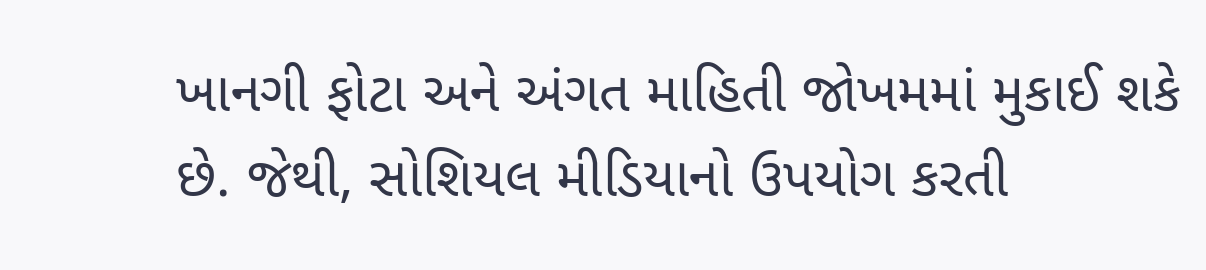ખાનગી ફોટા અને અંગત માહિતી જોખમમાં મુકાઈ શકે છે. જેથી, સોશિયલ મીડિયાનો ઉપયોગ કરતી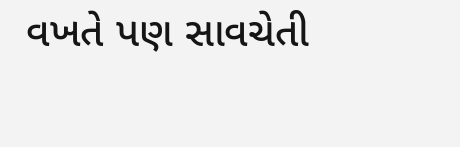વખતે પણ સાવચેતી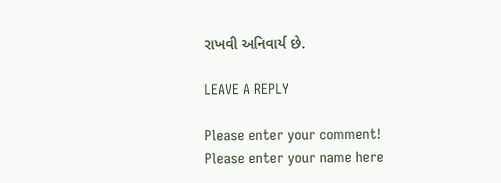રાખવી અનિવાર્ય છે.

LEAVE A REPLY

Please enter your comment!
Please enter your name here